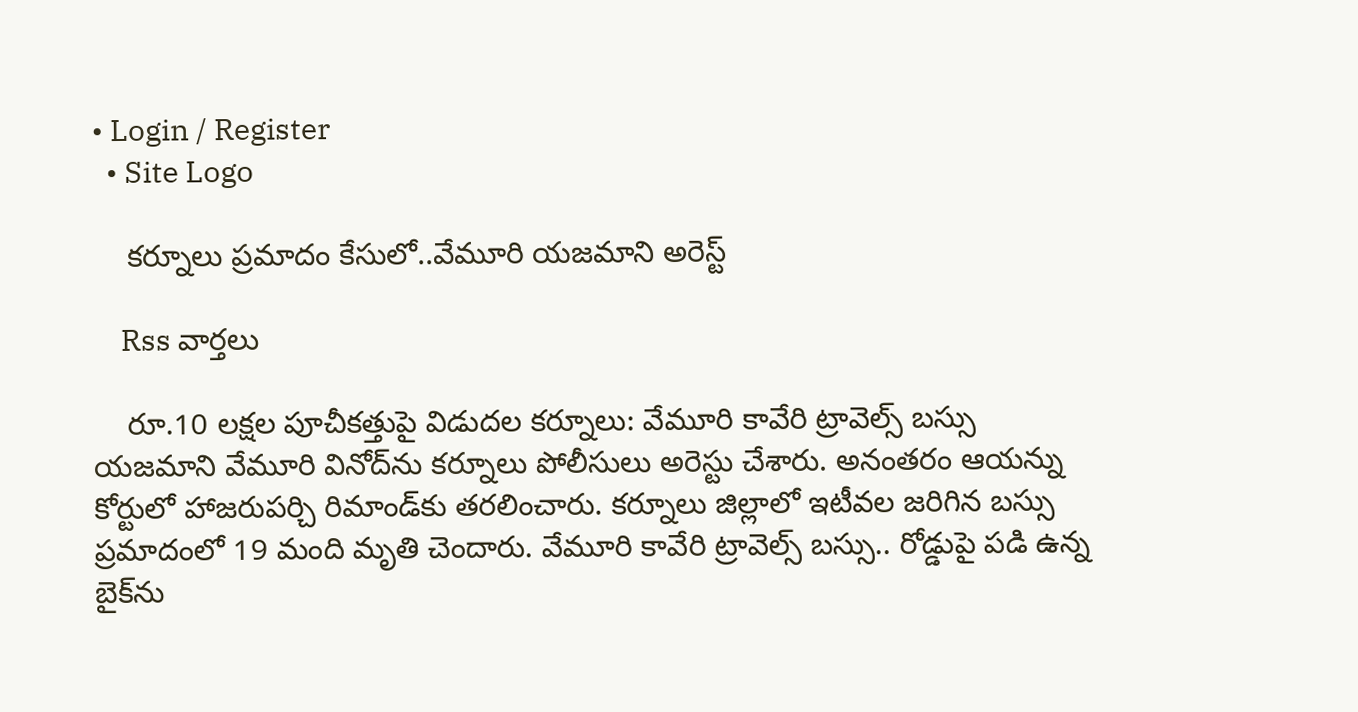• Login / Register
  • Site Logo

    కర్నూలు ప్రమాదం కేసులో..వేమూరి యజమాని అరెస్ట్

    Rss వార్తలు

    రూ.10 లక్షల పూచీకత్తుపై విడుదల కర్నూలు: వేమూరి కావేరి ట్రావెల్స్‌ బస్సు యజమాని వేమూరి వినోద్‌ను కర్నూలు పోలీసులు అరెస్టు చేశారు. అనంతరం ఆయన్ను కోర్టులో హాజరుపర్చి రిమాండ్‌కు తరలించారు. కర్నూలు జిల్లాలో ఇటీవల జరిగిన బస్సు ప్రమాదంలో 19 మంది మృతి చెందారు. వేమూరి కావేరి ట్రావెల్స్‌ బస్సు.. రోడ్డుపై పడి ఉన్న బైక్‌ను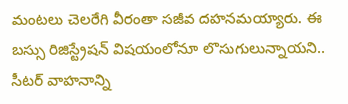మంటలు చెలరేగి వీరంతా సజీవ దహనమయ్యారు. ఈ బస్సు రిజిస్ట్రేషన్‌ విషయంలోనూ లొసుగులున్నాయని.. సీటర్‌ వాహనాన్ని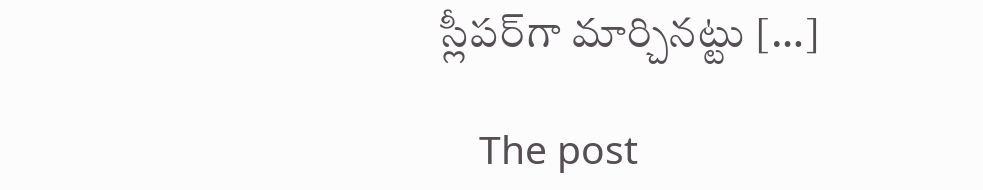స్లీపర్‌గా మార్చినట్టు […]

    The post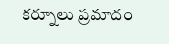కర్నూలు ప్రమాదం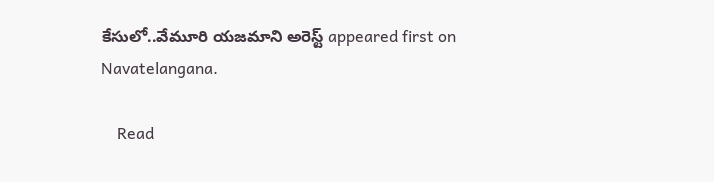కేసులో..వేమూరి యజమాని అరెస్ట్‌ appeared first on Navatelangana.

    Read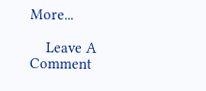More...

    Leave A Comment